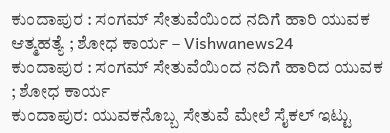ಕುಂದಾಪುರ : ಸಂಗಮ್ ಸೇತುವೆಯಿಂದ ನದಿಗೆ ಹಾರಿ ಯುವಕ ಆತ್ಮಹತ್ಯೆ ; ಶೋಧ ಕಾರ್ಯ – Vishwanews24
ಕುಂದಾಪುರ : ಸಂಗಮ್ ಸೇತುವೆಯಿಂದ ನದಿಗೆ ಹಾರಿದ ಯುವಕ ; ಶೋಧ ಕಾರ್ಯ
ಕುಂದಾಪುರ: ಯುವಕನೊಬ್ಬ ಸೇತುವೆ ಮೇಲೆ ಸೈಕಲ್ ಇಟ್ಟು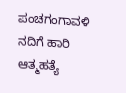ಪಂಚಗಂಗಾವಳಿ ನದಿಗೆ ಹಾರಿ ಆತ್ಮಹತ್ಯೆ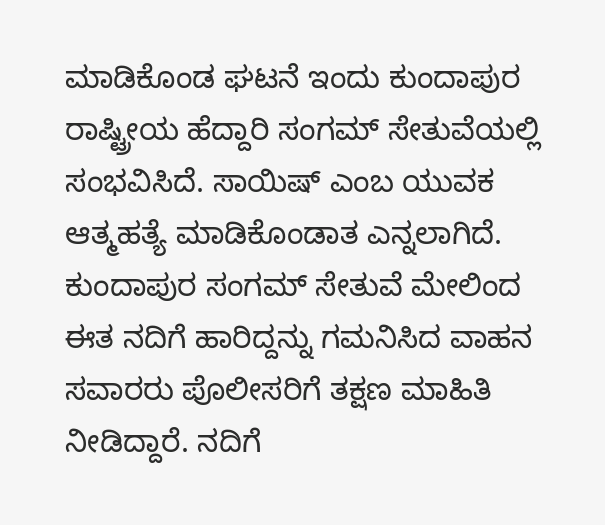ಮಾಡಿಕೊಂಡ ಘಟನೆ ಇಂದು ಕುಂದಾಪುರ ರಾಷ್ಟ್ರೀಯ ಹೆದ್ದಾರಿ ಸಂಗಮ್ ಸೇತುವೆಯಲ್ಲಿ ಸಂಭವಿಸಿದೆ. ಸಾಯಿಷ್ ಎಂಬ ಯುವಕ ಆತ್ಮಹತ್ಯೆ ಮಾಡಿಕೊಂಡಾತ ಎನ್ನಲಾಗಿದೆ.
ಕುಂದಾಪುರ ಸಂಗಮ್ ಸೇತುವೆ ಮೇಲಿಂದ ಈತ ನದಿಗೆ ಹಾರಿದ್ದನ್ನು ಗಮನಿಸಿದ ವಾಹನ ಸವಾರರು ಪೊಲೀಸರಿಗೆ ತಕ್ಷಣ ಮಾಹಿತಿ ನೀಡಿದ್ದಾರೆ. ನದಿಗೆ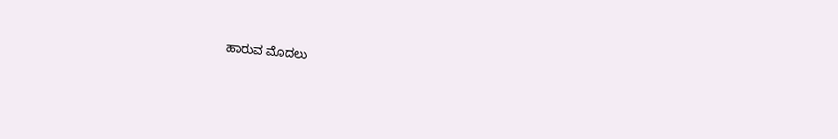ಹಾರುವ ಮೊದಲು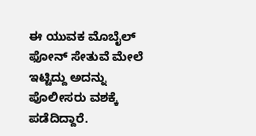ಈ ಯುವಕ ಮೊಬೈಲ್ ಫೋನ್ ಸೇತುವೆ ಮೇಲೆ ಇಟ್ಟಿದ್ದು ಅದನ್ನು ಪೊಲೀಸರು ವಶಕ್ಕೆ ಪಡೆದಿದ್ದಾರೆ.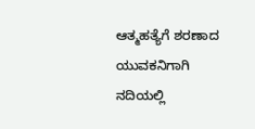ಆತ್ಮಹತ್ಯೆಗೆ ಶರಣಾದ ಯುವಕನಿಗಾಗಿ ನದಿಯಲ್ಲಿ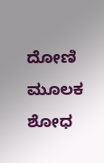ದೋಣಿ ಮೂಲಕ ಶೋಧ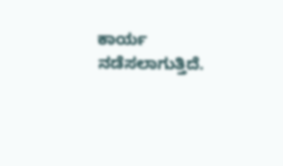ಕಾರ್ಯ ನಡೆಸಲಾಗುತ್ತಿದೆ.